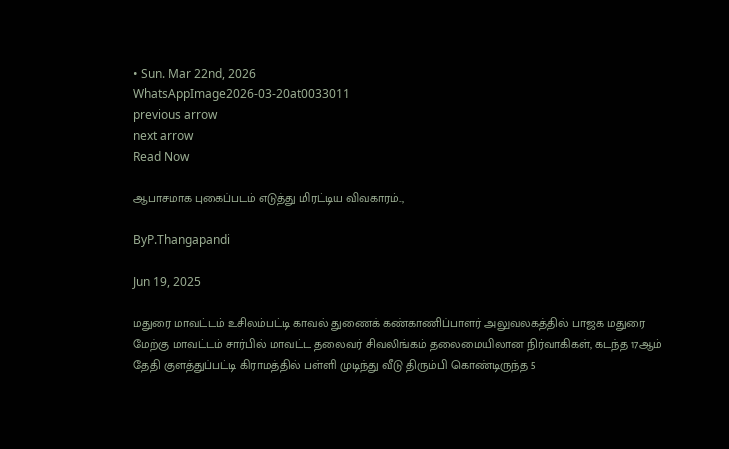• Sun. Mar 22nd, 2026
WhatsAppImage2026-03-20at0033011
previous arrow
next arrow
Read Now

ஆபாசமாக புகைப்படம் எடுத்து மிரட்டிய விவகாரம்..,

ByP.Thangapandi

Jun 19, 2025

மதுரை மாவட்டம் உசிலம்பட்டி காவல் துணைக் கண்காணிப்பாளர் அலுவலகத்தில் பாஜக மதுரை மேற்கு மாவட்டம் சார்பில் மாவட்ட தலைவர் சிவலிங்கம் தலைமையிலான நிர்வாகிகள், கடந்த 17ஆம் தேதி குளத்துப்பட்டி கிராமத்தில் பள்ளி முடிந்து வீடு திரும்பி கொண்டிருந்த 5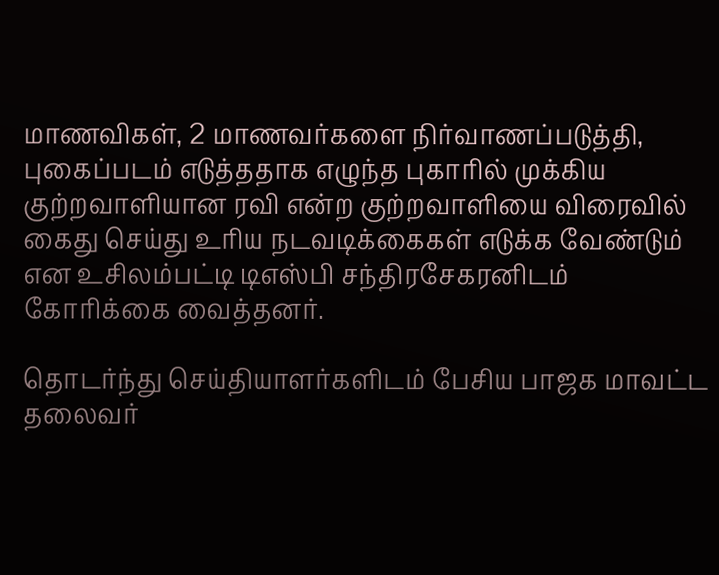மாணவிகள், 2 மாணவர்களை நிர்வாணப்படுத்தி, புகைப்படம் எடுத்ததாக எழுந்த புகாரில் முக்கிய குற்றவாளியான ரவி என்ற குற்றவாளியை விரைவில் கைது செய்து உரிய நடவடிக்கைகள் எடுக்க வேண்டும் என உசிலம்பட்டி டிஎஸ்பி சந்திரசேகரனிடம் கோரிக்கை வைத்தனர்.

தொடர்ந்து செய்தியாளர்களிடம் பேசிய பாஜக மாவட்ட தலைவர்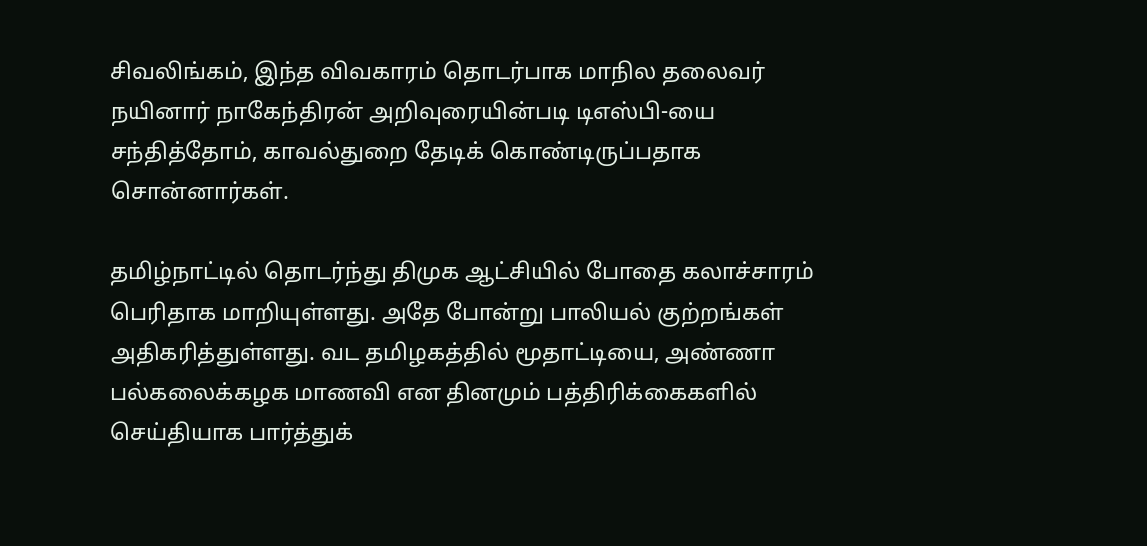சிவலிங்கம், இந்த விவகாரம் தொடர்பாக மாநில தலைவர் நயினார் நாகேந்திரன் அறிவுரையின்படி டிஎஸ்பி-யை சந்தித்தோம், காவல்துறை தேடிக் கொண்டிருப்பதாக சொன்னார்கள்.

தமிழ்நாட்டில் தொடர்ந்து திமுக ஆட்சியில் போதை கலாச்சாரம் பெரிதாக மாறியுள்ளது. அதே போன்று பாலியல் குற்றங்கள் அதிகரித்துள்ளது. வட தமிழகத்தில் மூதாட்டியை, அண்ணா பல்கலைக்கழக மாணவி என தினமும் பத்திரிக்கைகளில் செய்தியாக பார்த்துக்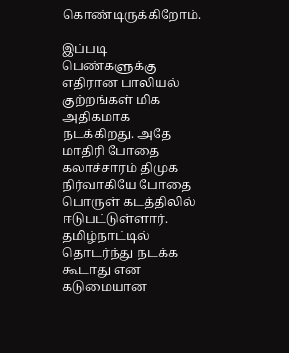கொண்டிருக்கிறோம்.

இப்படி பெண்களுக்கு எதிரான பாலியல் குற்றங்கள் மிக அதிகமாக நடக்கிறது. அதே மாதிரி போதை கலாச்சாரம் திமுக நிர்வாகியே போதை பொருள் கடத்திலில் ஈடுபட்டுள்ளார். தமிழ்நாட்டில் தொடர்ந்து நடக்க கூடாது என கடுமையான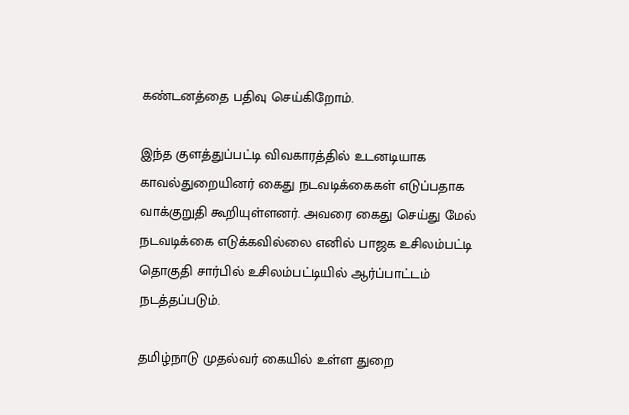கண்டனத்தை பதிவு செய்கிறோம்.

இந்த குளத்துப்பட்டி விவகாரத்தில் உடனடியாக காவல்துறையினர் கைது நடவடிக்கைகள் எடுப்பதாக வாக்குறுதி கூறியுள்ளனர். அவரை கைது செய்து மேல் நடவடிக்கை எடுக்கவில்லை எனில் பாஜக உசிலம்பட்டி தொகுதி சார்பில் உசிலம்பட்டியில் ஆர்ப்பாட்டம் நடத்தப்படும்.

தமிழ்நாடு முதல்வர் கையில் உள்ள துறை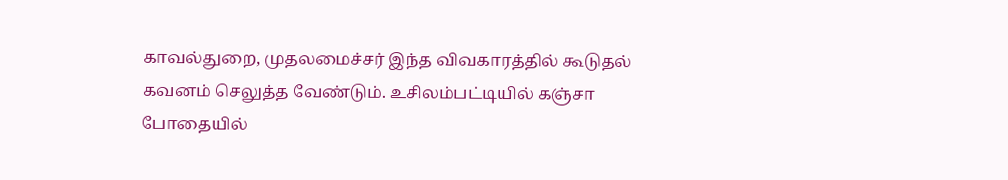காவல்துறை, முதலமைச்சர் இந்த விவகாரத்தில் கூடுதல் கவனம் செலுத்த வேண்டும். உசிலம்பட்டியில் கஞ்சா போதையில்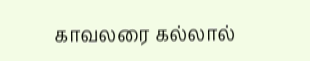காவலரை கல்லால்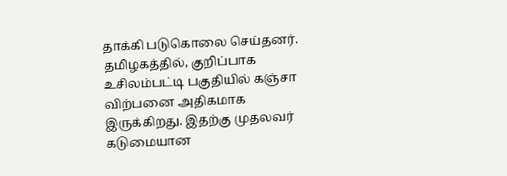தாக்கி படுகொலை செய்தனர். தமிழகத்தில், குறிப்பாக உசிலம்பட்டி பகுதியில் கஞ்சா விற்பனை அதிகமாக இருக்கிறது. இதற்கு முதலவர் கடுமையான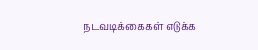நடவடிக்கைகள் எடுக்க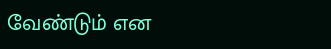வேண்டும் என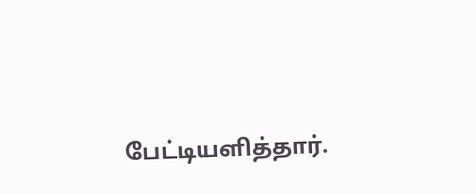பேட்டியளித்தார்.